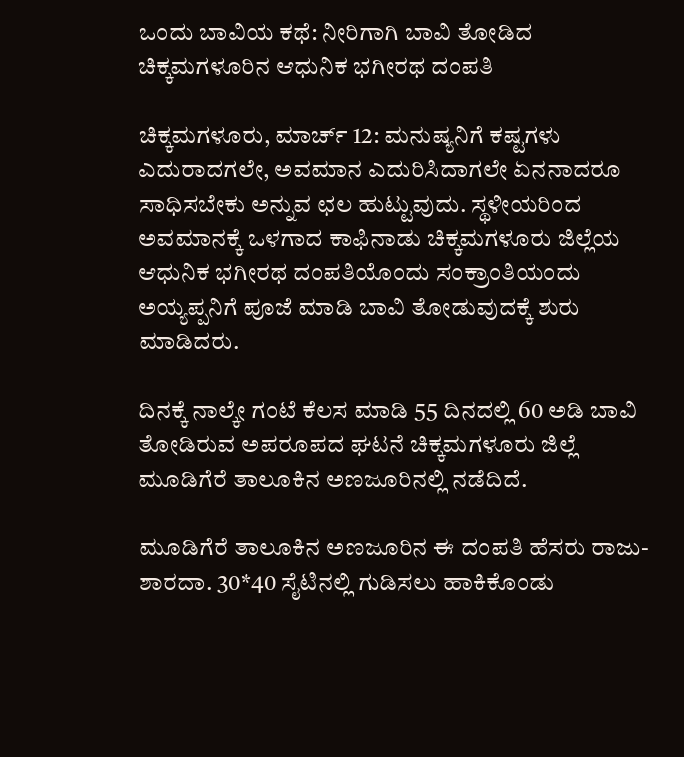ಒಂದು ಬಾವಿಯ ಕಥೆ: ನೀರಿಗಾಗಿ ಬಾವಿ ತೋಡಿದ ಚಿಕ್ಕಮಗಳೂರಿನ ಆಧುನಿಕ ಭಗೀರಥ ದಂಪತಿ

ಚಿಕ್ಕಮಗಳೂರು, ಮಾರ್ಚ್ 12: ಮನುಷ್ಯನಿಗೆ ಕಷ್ಟಗಳು ಎದುರಾದಗಲೇ, ಅವಮಾನ ಎದುರಿಸಿದಾಗಲೇ ಏನನಾದರೂ ಸಾಧಿಸಬೇಕು ಅನ್ನುವ ಛಲ ಹುಟ್ಟುವುದು. ಸ್ಥಳೀಯರಿಂದ ಅವಮಾನಕ್ಕೆ ಒಳಗಾದ ಕಾಫಿನಾಡು ಚಿಕ್ಕಮಗಳೂರು ಜಿಲ್ಲೆಯ ಆಧುನಿಕ ಭಗೀರಥ ದಂಪತಿಯೊಂದು ಸಂಕ್ರಾಂತಿಯಂದು ಅಯ್ಯಪ್ಪನಿಗೆ ಪೂಜೆ ಮಾಡಿ ಬಾವಿ ತೋಡುವುದಕ್ಕೆ ಶುರು ಮಾಡಿದರು.

ದಿನಕ್ಕೆ ನಾಲ್ಕೇ ಗಂಟೆ ಕೆಲಸ ಮಾಡಿ 55 ದಿನದಲ್ಲಿ 60 ಅಡಿ ಬಾವಿ ತೋಡಿರುವ ಅಪರೂಪದ ಘಟನೆ ಚಿಕ್ಕಮಗಳೂರು ಜಿಲ್ಲೆ ಮೂಡಿಗೆರೆ ತಾಲೂಕಿನ ಅಣಜೂರಿನಲ್ಲಿ ನಡೆದಿದೆ.

ಮೂಡಿಗೆರೆ ತಾಲೂಕಿನ ಅಣಜೂರಿನ ಈ ದಂಪತಿ ಹೆಸರು ರಾಜು-ಶಾರದಾ. 30*40 ಸೈಟಿನಲ್ಲಿ ಗುಡಿಸಲು ಹಾಕಿಕೊಂಡು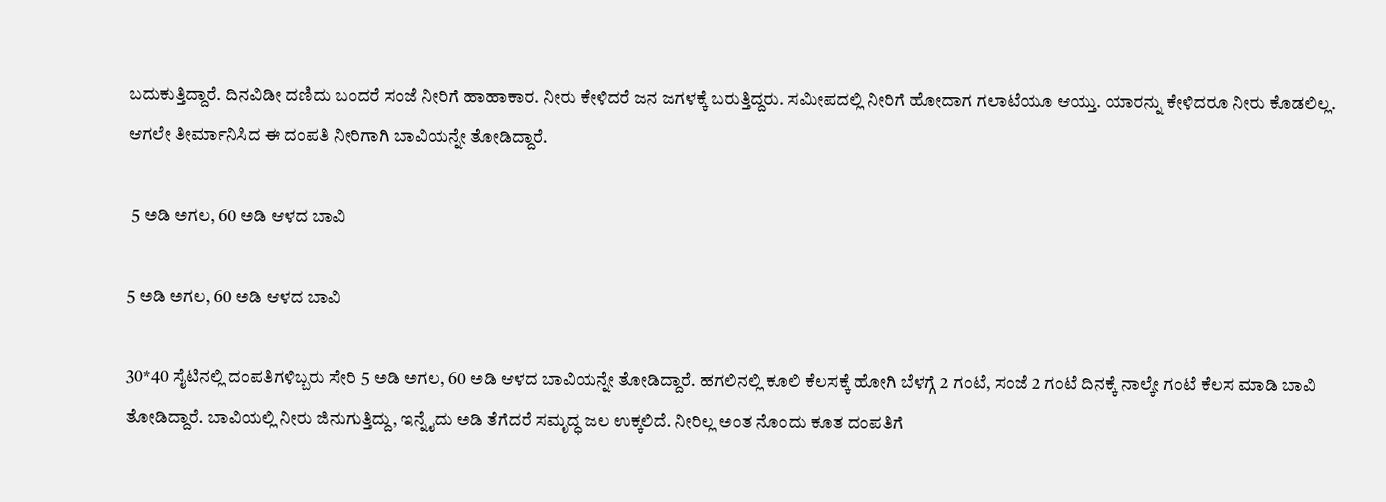ಬದುಕುತ್ತಿದ್ದಾರೆ. ದಿನವಿಡೀ ದಣಿದು ಬಂದರೆ ಸಂಜೆ ನೀರಿಗೆ ಹಾಹಾಕಾರ. ನೀರು ಕೇಳಿದರೆ ಜನ ಜಗಳಕ್ಕೆ ಬರುತ್ತಿದ್ದರು. ಸಮೀಪದಲ್ಲಿ ನೀರಿಗೆ ಹೋದಾಗ ಗಲಾಟೆಯೂ ಆಯ್ತು. ಯಾರನ್ನು ಕೇಳಿದರೂ ನೀರು ಕೊಡಲಿಲ್ಲ. ಆಗಲೇ ತೀರ್ಮಾನಿಸಿದ ಈ ದಂಪತಿ ನೀರಿಗಾಗಿ ಬಾವಿಯನ್ನೇ ತೋಡಿದ್ದಾರೆ.

 5 ಅಡಿ ಅಗಲ, 60 ಅಡಿ ಆಳದ ಬಾವಿ

5 ಅಡಿ ಅಗಲ, 60 ಅಡಿ ಆಳದ ಬಾವಿ

30*40 ಸೈಟಿನಲ್ಲಿ ದಂಪತಿಗಳಿಬ್ಬರು ಸೇರಿ 5 ಅಡಿ ಅಗಲ, 60 ಅಡಿ ಆಳದ ಬಾವಿಯನ್ನೇ ತೋಡಿದ್ದಾರೆ. ಹಗಲಿನಲ್ಲಿ ಕೂಲಿ ಕೆಲಸಕ್ಕೆ ಹೋಗಿ ಬೆಳಗ್ಗೆ 2 ಗಂಟೆ, ಸಂಜೆ 2 ಗಂಟೆ ದಿನಕ್ಕೆ ನಾಲ್ಕೇ ಗಂಟೆ ಕೆಲಸ ಮಾಡಿ ಬಾವಿ ತೋಡಿದ್ದಾರೆ. ಬಾವಿಯಲ್ಲಿ ನೀರು ಜಿನುಗುತ್ತಿದ್ದು, ಇನ್ನೈದು ಅಡಿ ತೆಗೆದರೆ ಸಮೃದ್ಧ ಜಲ ಉಕ್ಕಲಿದೆ. ನೀರಿಲ್ಲ ಅಂತ ನೊಂದು ಕೂತ ದಂಪತಿಗೆ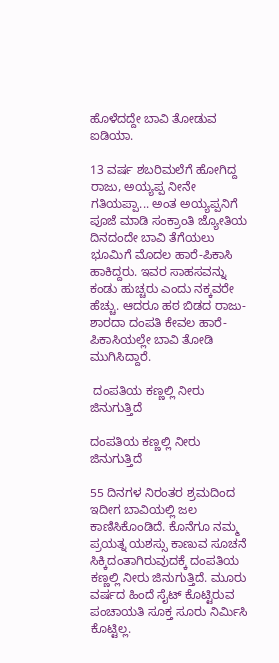ಹೊಳೆದದ್ದೇ ಬಾವಿ ತೋಡುವ ಐಡಿಯಾ.

13 ವರ್ಷ ಶಬರಿಮಲೆಗೆ ಹೋಗಿದ್ದ ರಾಜು, ಅಯ್ಯಪ್ಪ ನೀನೇ ಗತಿಯಪ್ಪಾ... ಅಂತ ಅಯ್ಯಪ್ಪನಿಗೆ ಪೂಜೆ ಮಾಡಿ ಸಂಕ್ರಾಂತಿ ಜ್ಯೋತಿಯ ದಿನದಂದೇ ಬಾವಿ ತೆಗೆಯಲು ಭೂಮಿಗೆ ಮೊದಲ ಹಾರೆ-ಪಿಕಾಸಿ ಹಾಕಿದ್ದರು. ಇವರ ಸಾಹಸವನ್ನು ಕಂಡು ಹುಚ್ಚರು ಎಂದು ನಕ್ಕವರೇ ಹೆಚ್ಚು. ಆದರೂ ಹಠ ಬಿಡದ ರಾಜು-ಶಾರದಾ ದಂಪತಿ ಕೇವಲ ಹಾರೆ-ಪಿಕಾಸಿಯಲ್ಲೇ ಬಾವಿ ತೋಡಿ ಮುಗಿಸಿದ್ದಾರೆ.

 ದಂಪತಿಯ ಕಣ್ಣಲ್ಲಿ ನೀರು ಜಿನುಗುತ್ತಿದೆ

ದಂಪತಿಯ ಕಣ್ಣಲ್ಲಿ ನೀರು ಜಿನುಗುತ್ತಿದೆ

55 ದಿನಗಳ ನಿರಂತರ ಶ್ರಮದಿಂದ ಇದೀಗ ಬಾವಿಯಲ್ಲಿ ಜಲ ಕಾಣಿಸಿಕೊಂಡಿದೆ. ಕೊನೆಗೂ ನಮ್ಮ ಪ್ರಯತ್ನ ಯಶಸ್ಸು ಕಾಣುವ ಸೂಚನೆ ಸಿಕ್ಕಿದಂತಾಗಿರುವುದಕ್ಕೆ ದಂಪತಿಯ ಕಣ್ಣಲ್ಲಿ ನೀರು ಜಿನುಗುತ್ತಿದೆ. ಮೂರು ವರ್ಷದ ಹಿಂದೆ ಸೈಟ್ ಕೊಟ್ಟಿರುವ ಪಂಚಾಯತಿ ಸೂಕ್ತ ಸೂರು ನಿರ್ಮಿಸಿ ಕೊಟ್ಟಿಲ್ಲ.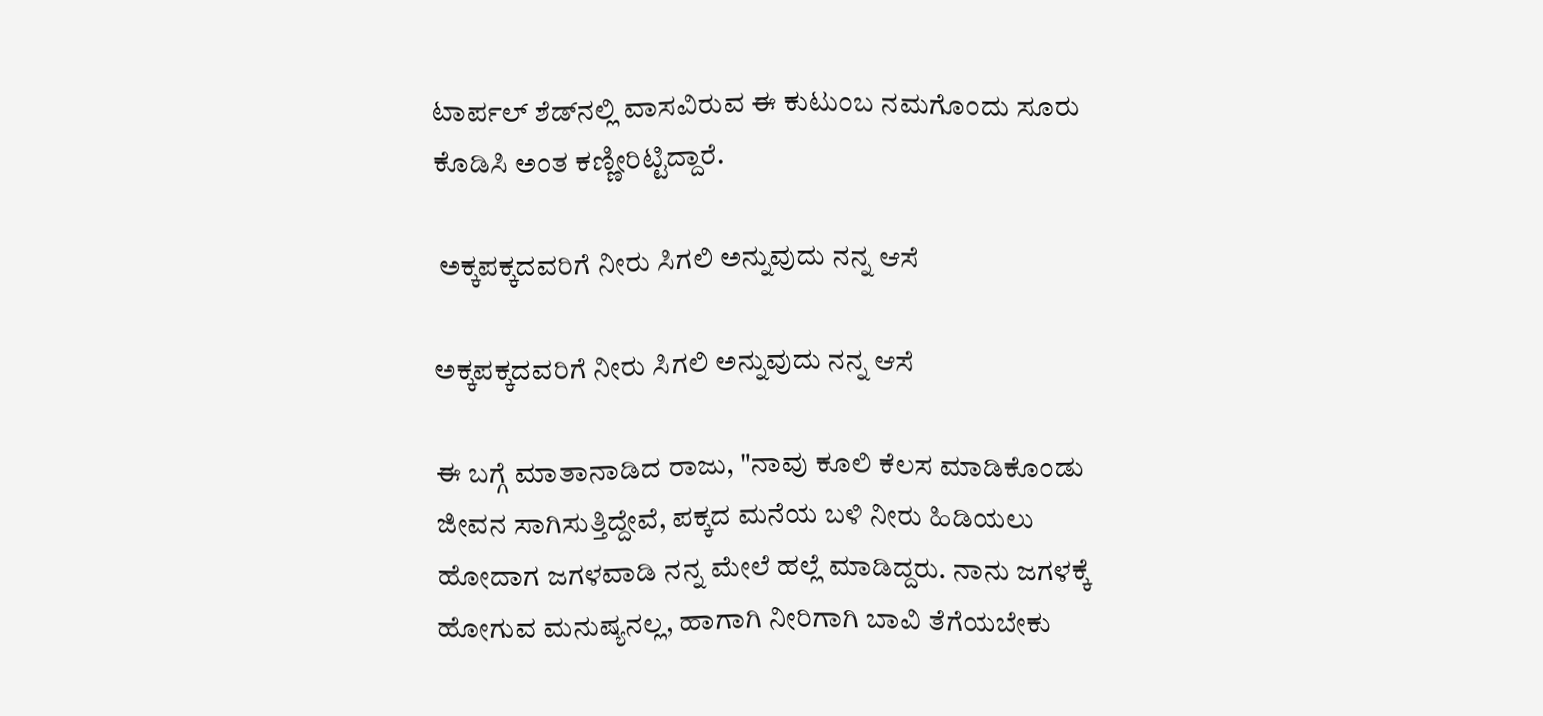ಟಾರ್ಪಲ್ ಶೆಡ್‌ನಲ್ಲಿ ವಾಸವಿರುವ ಈ ಕುಟುಂಬ ನಮಗೊಂದು ಸೂರು ಕೊಡಿಸಿ ಅಂತ ಕಣ್ಣೀರಿಟ್ಟಿದ್ದಾರೆ.

 ಅಕ್ಕಪಕ್ಕದವರಿಗೆ ನೀರು ಸಿಗಲಿ ಅನ್ನುವುದು ನನ್ನ ಆಸೆ

ಅಕ್ಕಪಕ್ಕದವರಿಗೆ ನೀರು ಸಿಗಲಿ ಅನ್ನುವುದು ನನ್ನ ಆಸೆ

ಈ ಬಗ್ಗೆ ಮಾತಾನಾಡಿದ ರಾಜು, "ನಾವು ಕೂಲಿ ಕೆಲಸ ಮಾಡಿಕೊಂಡು ಜೀವನ ಸಾಗಿಸುತ್ತಿದ್ದೇವೆ, ಪಕ್ಕದ ಮನೆಯ ಬಳಿ ನೀರು ಹಿಡಿಯಲು ಹೋದಾಗ ಜಗಳವಾಡಿ ನನ್ನ ಮೇಲೆ ಹಲ್ಲೆ ಮಾಡಿದ್ದರು. ನಾನು ಜಗಳಕ್ಕೆ ಹೋಗುವ ಮನುಷ್ಯನಲ್ಲ, ಹಾಗಾಗಿ ನೀರಿಗಾಗಿ ಬಾವಿ ತೆಗೆಯಬೇಕು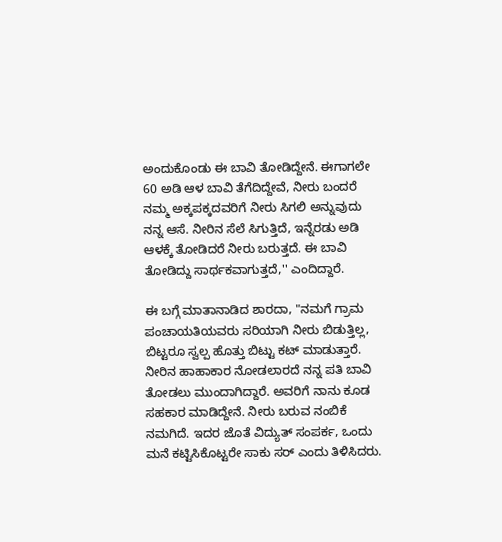ಅಂದುಕೊಂಡು ಈ ಬಾವಿ ತೋಡಿದ್ದೇನೆ. ಈಗಾಗಲೇ 60 ಅಡಿ ಆಳ ಬಾವಿ ತೆಗೆದಿದ್ದೇವೆ, ನೀರು ಬಂದರೆ ನಮ್ಮ ಅಕ್ಕಪಕ್ಕದವರಿಗೆ ನೀರು ಸಿಗಲಿ ಅನ್ನುವುದು ನನ್ನ ಆಸೆ. ನೀರಿನ ಸೆಲೆ ಸಿಗುತ್ತಿದೆ, ಇನ್ನೆರಡು ಅಡಿ ಆಳಕ್ಕೆ ತೋಡಿದರೆ ನೀರು ಬರುತ್ತದೆ. ಈ ಬಾವಿ ತೋಡಿದ್ದು ಸಾರ್ಥಕವಾಗುತ್ತದೆ,'' ಎಂದಿದ್ದಾರೆ.

ಈ ಬಗ್ಗೆ ಮಾತಾನಾಡಿದ ಶಾರದಾ, "ನಮಗೆ ಗ್ರಾಮ ಪಂಚಾಯತಿಯವರು ಸರಿಯಾಗಿ ನೀರು ಬಿಡುತ್ತಿಲ್ಲ, ಬಿಟ್ಟರೂ ಸ್ವಲ್ಪ ಹೊತ್ತು ಬಿಟ್ಟು ಕಟ್ ಮಾಡುತ್ತಾರೆ. ನೀರಿನ ಹಾಹಾಕಾರ ನೋಡಲಾರದೆ ನನ್ನ ಪತಿ ಬಾವಿ ತೋಡಲು ಮುಂದಾಗಿದ್ದಾರೆ. ಅವರಿಗೆ ನಾನು ಕೂಡ ಸಹಕಾರ ಮಾಡಿದ್ದೇನೆ. ನೀರು ಬರುವ ನಂಬಿಕೆ ನಮಗಿದೆ. ಇದರ ಜೊತೆ ವಿದ್ಯುತ್ ಸಂಪರ್ಕ, ಒಂದು ಮನೆ ಕಟ್ಟಿಸಿಕೊಟ್ಟರೇ ಸಾಕು ಸರ್ ಎಂದು ತಿಳಿಸಿದರು.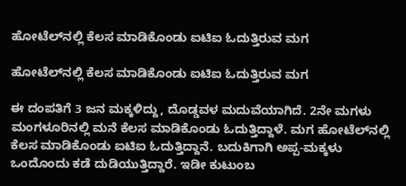ಹೋಟೆಲ್‌ನಲ್ಲಿ ಕೆಲಸ ಮಾಡಿಕೊಂಡು ಐಟಿಐ ಓದುತ್ತಿರುವ ಮಗ

ಹೋಟೆಲ್‌ನಲ್ಲಿ ಕೆಲಸ ಮಾಡಿಕೊಂಡು ಐಟಿಐ ಓದುತ್ತಿರುವ ಮಗ

ಈ ದಂಪತಿಗೆ 3 ಜನ ಮಕ್ಕಳಿದ್ದು, ದೊಡ್ಡವಳ ಮದುವೆಯಾಗಿದೆ. 2ನೇ ಮಗಳು ಮಂಗಳೂರಿನಲ್ಲಿ ಮನೆ ಕೆಲಸ ಮಾಡಿಕೊಂಡು ಓದುತ್ತಿದ್ದಾಳೆ. ಮಗ ಹೋಟೆಲ್‌ನಲ್ಲಿ ಕೆಲಸ ಮಾಡಿಕೊಂಡು ಐಟಿಐ ಓದುತ್ತಿದ್ದಾನೆ. ಬದುಕಿಗಾಗಿ ಅಪ್ಪ-ಮಕ್ಕಳು ಒಂದೊಂದು ಕಡೆ ದುಡಿಯುತ್ತಿದ್ದಾರೆ. ಇಡೀ ಕುಟುಂಬ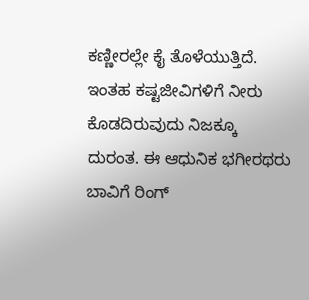ಕಣ್ಣೀರಲ್ಲೇ ಕೈ ತೊಳೆಯುತ್ತಿದೆ. ಇಂತಹ ಕಷ್ಟಜೀವಿಗಳಿಗೆ ನೀರು ಕೊಡದಿರುವುದು ನಿಜಕ್ಕೂ ದುರಂತ. ಈ ಆಧುನಿಕ ಭಗೀರಥರು ಬಾವಿಗೆ ರಿಂಗ್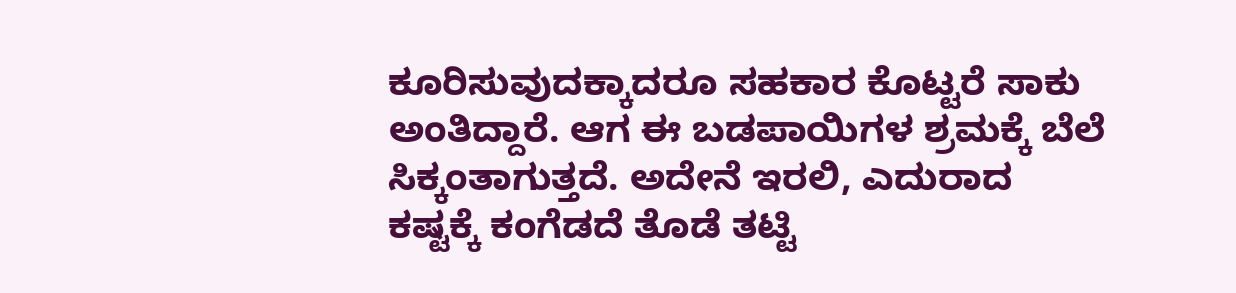ಕೂರಿಸುವುದಕ್ಕಾದರೂ ಸಹಕಾರ ಕೊಟ್ಟರೆ ಸಾಕು ಅಂತಿದ್ದಾರೆ. ಆಗ ಈ ಬಡಪಾಯಿಗಳ ಶ್ರಮಕ್ಕೆ ಬೆಲೆ ಸಿಕ್ಕಂತಾಗುತ್ತದೆ. ಅದೇನೆ ಇರಲಿ, ಎದುರಾದ ಕಷ್ಟಕ್ಕೆ ಕಂಗೆಡದೆ ತೊಡೆ ತಟ್ಟಿ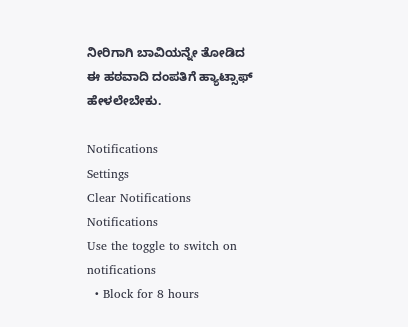ನೀರಿಗಾಗಿ ಬಾವಿಯನ್ನೇ ತೋಡಿದ ಈ ಹಠವಾದಿ ದಂಪತಿಗೆ ಹ್ಯಾಟ್ಸಾಫ್ ಹೇಳಲೇಬೇಕು.

Notifications
Settings
Clear Notifications
Notifications
Use the toggle to switch on notifications
  • Block for 8 hours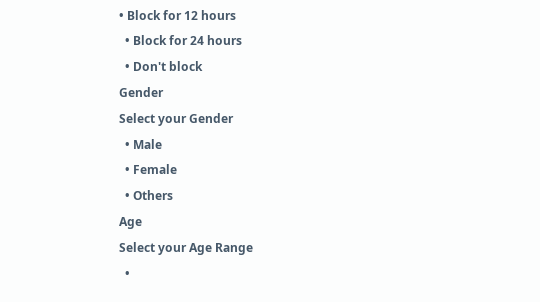• Block for 12 hours
  • Block for 24 hours
  • Don't block
Gender
Select your Gender
  • Male
  • Female
  • Others
Age
Select your Age Range
  •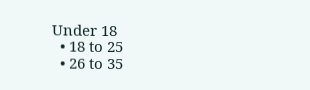Under 18
  • 18 to 25
  • 26 to 35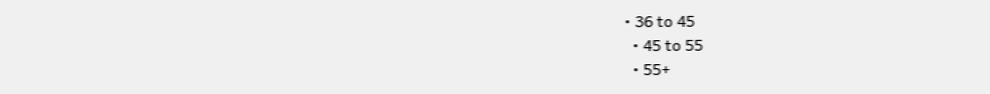• 36 to 45
  • 45 to 55
  • 55+